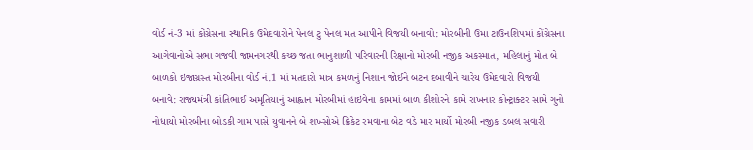વોર્ડ નં-3 માં કોંગ્રેસના સ્થાનિક ઉમેદવારોને પેનલ ટુ પેનલ મત આપીને વિજયી બનાવો: મોરબીની ઉમા ટાઉનશિપમાં કોંગ્રેસના આગેવાનોએ સભા ગજવી જામનગરથી કચ્છ જતા ભાનુશાળી પરિવારની રિક્ષાનો મોરબી નજીક અકસ્માત, મહિલાનું મોત બે બાળકો ઇજાગ્રસ્ત મોરબીના વોર્ડ નં.1 માં મતદારો માત્ર કમળનું નિશાન જોઈને બટન દબાવીને ચારેય ઉમેદવારો વિજયી બનાવે: રાજ્યમંત્રી કાંતિભાઈ અમૃતિયાનું આહ્વાન મોરબીમાં હાઇવેના કામમાં બાળ કીશોરને કામે રાખનાર કોન્ટ્રાક્ટર સામે ગુનો નોધાયો મોરબીના બોડકી ગામ પાસે યુવાનને બે શખ્સોએ ક્રિકેટ રમવાના બેટ વડે માર માર્યો મોરબી નજીક ડબલ સવારી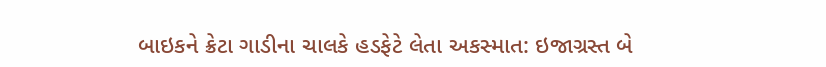બાઇકને ક્રેટા ગાડીના ચાલકે હડફેટે લેતા અકસ્માત: ઇજાગ્રસ્ત બે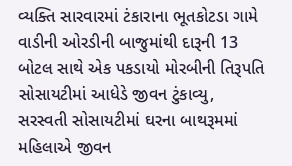વ્યક્તિ સારવારમાં ટંકારાના ભૂતકોટડા ગામે વાડીની ઓરડીની બાજુમાંથી દારૂની 13 બોટલ સાથે એક પકડાયો મોરબીની તિરૂપતિ સોસાયટીમાં આધેડે જીવન ટુંકાવ્યુ, સરસ્વતી સોસાયટીમાં ઘરના બાથરૂમમાં મહિલાએ જીવન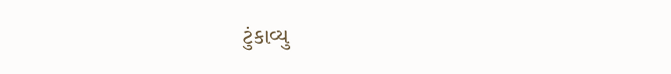ટુંકાવ્યુ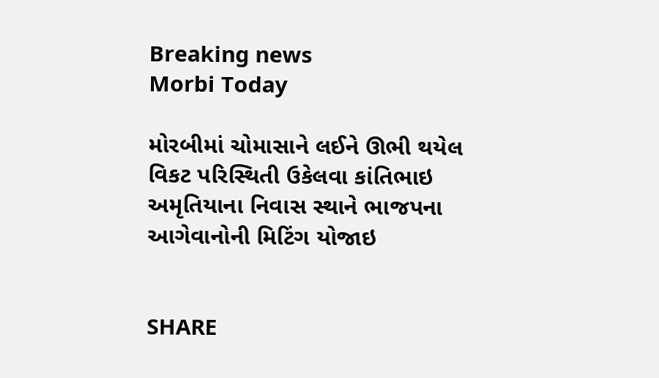Breaking news
Morbi Today

મોરબીમાં ચોમાસાને લઈને ઊભી થયેલ વિકટ પરિસ્થિતી ઉકેલવા કાંતિભાઇ અમૃતિયાના નિવાસ સ્થાને ભાજપના આગેવાનોની મિટિંગ યોજાઇ


SHARE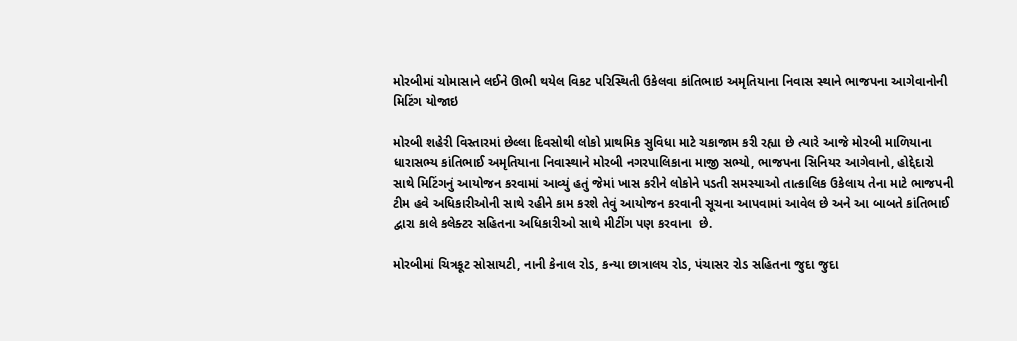મોરબીમાં ચોમાસાને લઈને ઊભી થયેલ વિકટ પરિસ્થિતી ઉકેલવા કાંતિભાઇ અમૃતિયાના નિવાસ સ્થાને ભાજપના આગેવાનોની મિટિંગ યોજાઇ

મોરબી શહેરી વિસ્તારમાં છેલ્લા દિવસોથી લોકો પ્રાથમિક સુવિધા માટે ચકાજામ કરી રહ્યા છે ત્યારે આજે મોરબી માળિયાના ધારાસભ્ય કાંતિભાઈ અમૃતિયાના નિવાસ્થાને મોરબી નગરપાલિકાના માજી સભ્યો, ભાજપના સિનિયર આગેવાનો, હોદ્દેદારો સાથે મિટિંગનું આયોજન કરવામાં આવ્યું હતું જેમાં ખાસ કરીને લોકોને પડતી સમસ્યાઓ તાત્કાલિક ઉકેલાય તેના માટે ભાજપની ટીમ હવે અધિકારીઓની સાથે રહીને કામ કરશે તેવું આયોજન કરવાની સૂચના આપવામાં આવેલ છે અને આ બાબતે કાંતિભાઈ દ્વારા કાલે કલેક્ટર સહિતના અધિકારીઓ સાથે મીટીંગ પણ કરવાના  છે.

મોરબીમાં ચિત્રકૂટ સોસાયટી, નાની કેનાલ રોડ, કન્યા છાત્રાલય રોડ, પંચાસર રોડ સહિતના જુદા જુદા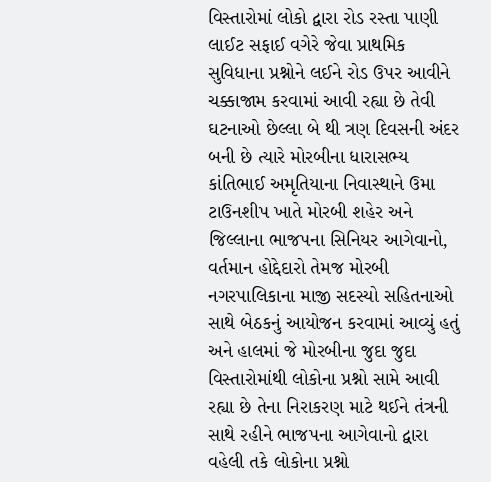વિસ્તારોમાં લોકો દ્વારા રોડ રસ્તા પાણી લાઈટ સફાઈ વગેરે જેવા પ્રાથમિક સુવિધાના પ્રશ્નોને લઈને રોડ ઉપર આવીને ચક્કાજામ કરવામાં આવી રહ્યા છે તેવી ઘટનાઓ છેલ્લા બે થી ત્રણ દિવસની અંદર બની છે ત્યારે મોરબીના ધારાસભ્ય કાંતિભાઈ અમૃતિયાના નિવાસ્થાને ઉમા ટાઉનશીપ ખાતે મોરબી શહેર અને જિલ્લાના ભાજપના સિનિયર આગેવાનો, વર્તમાન હોદ્દેદારો તેમજ મોરબી નગરપાલિકાના માજી સદસ્યો સહિતનાઓ સાથે બેઠકનું આયોજન કરવામાં આવ્યું હતું અને હાલમાં જે મોરબીના જુદા જુદા વિસ્તારોમાંથી લોકોના પ્રશ્નો સામે આવી રહ્યા છે તેના નિરાકરણ માટે થઈને તંત્રની સાથે રહીને ભાજપના આગેવાનો દ્વારા વહેલી તકે લોકોના પ્રશ્નો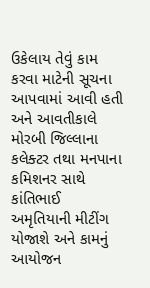ઉકેલાય તેવું કામ કરવા માટેની સૂચના આપવામાં આવી હતી અને આવતીકાલે મોરબી જિલ્લાના કલેક્ટર તથા મનપાના કમિશનર સાથે કાંતિભાઈ અમૃતિયાની મીટીંગ યોજાશે અને કામનું આયોજન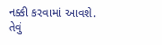નક્કી કરવામાં આવશે. તેવું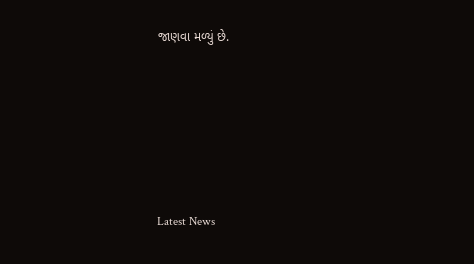જાણવા મળ્યું છે.






Latest News